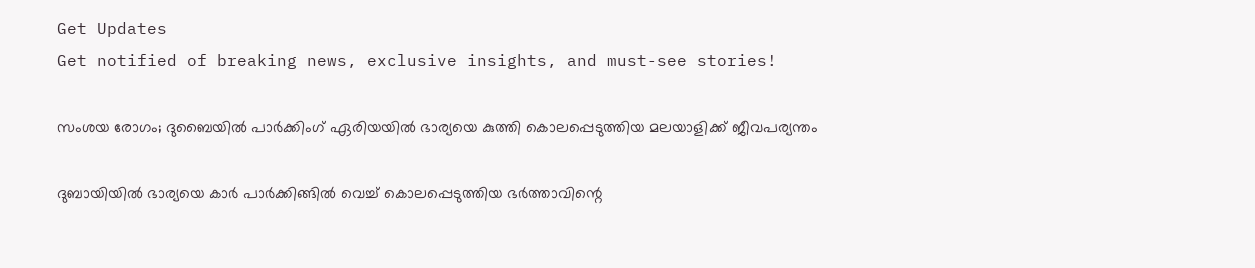Get Updates
Get notified of breaking news, exclusive insights, and must-see stories!

സംശയ രോഗം; ദുബൈയിൽ പാർക്കിംഗ് ഏരിയയിൽ ഭാര്യയെ കുത്തി കൊലപ്പെടുത്തിയ മലയാളിക്ക് ജീവപര്യന്തം

ദുബായിയിൽ ഭാര്യയെ കാർ പാർക്കിങ്ങിൽ വെച്ച് കൊലപ്പെടുത്തിയ ഭർത്താവിന്റെ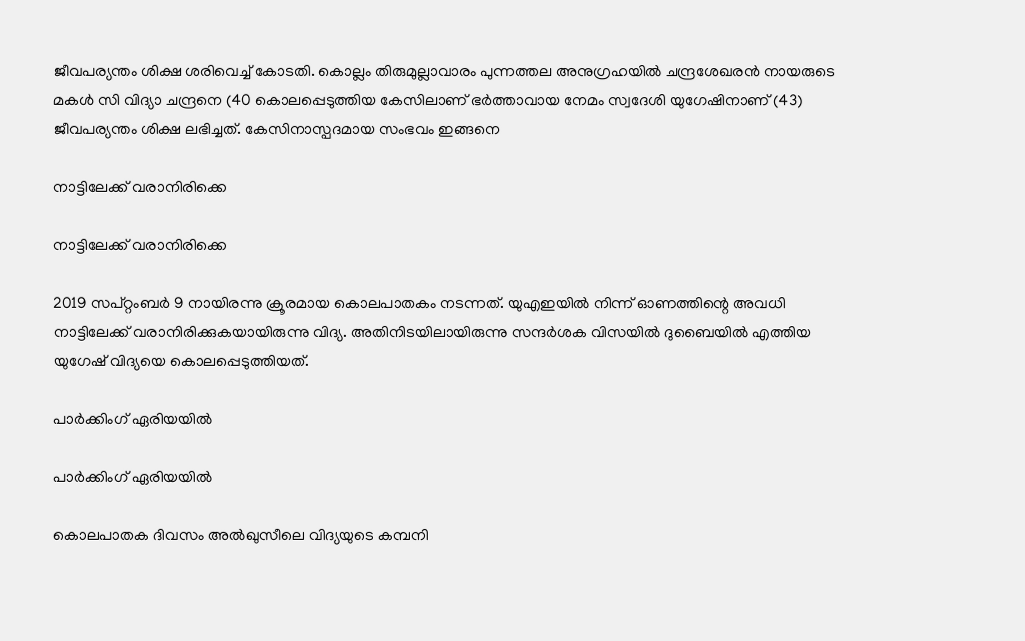ജീവപര്യന്തം ശിക്ഷ ശരിവെച്ച് കോടതി. കൊല്ലം തിരുമുല്ലാവാരം പുന്നത്തല അനുഗ്രഹയിൽ ചന്ദ്രശേഖരൻ നായരുടെ മകൾ സി വിദ്യാ ചന്ദ്രനെ (40 കൊലപ്പെടുത്തിയ കേസിലാണ് ഭർത്താവായ നേമം സ്വദേശി യുഗേഷിനാണ് (43) ജീവപര്യന്തം ശിക്ഷ ലഭിച്ചത്. കേസിനാസ്പദമായ സംഭവം ഇങ്ങനെ

നാട്ടിലേക്ക് വരാനിരിക്കെ

നാട്ടിലേക്ക് വരാനിരിക്കെ

2019 സപ്റ്റംബർ 9 നായിരന്നു ക്രൂരമായ കൊലപാതകം നടന്നത്. യുഎഇയിൽ നിന്ന് ഓണത്തിന്റെ അവധി നാട്ടിലേക്ക് വരാനിരിക്കുകയായിരുന്നു വിദ്യ. അതിനിടയിലായിരുന്നു സന്ദർശക വിസയിൽ ദുബൈയിൽ എത്തിയ യുഗേഷ് വിദ്യയെ കൊലപ്പെടുത്തിയത്.

പാർക്കിംഗ് ഏരിയയിൽ

പാർക്കിംഗ് ഏരിയയിൽ

കൊലപാതക ദിവസം അൽഖുസീലെ വിദ്യയുടെ കമ്പനി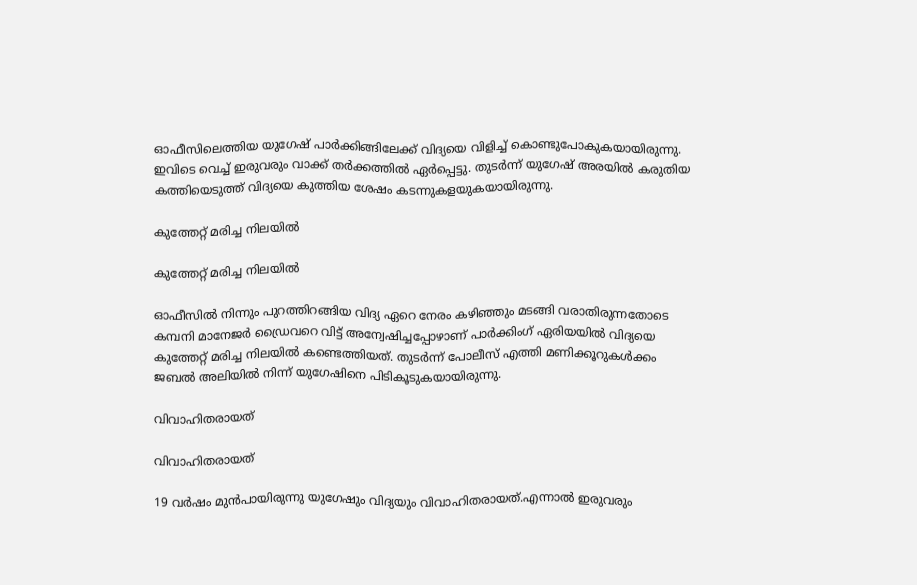ഓഫീസിലെത്തിയ യുഗേഷ് പാർക്കിങ്ങിലേക്ക് വിദ്യയെ വിളിച്ച് കൊണ്ടുപോകുകയായിരുന്നു. ഇവിടെ വെച്ച് ഇരുവരും വാക്ക് തർക്കത്തിൽ ഏർപ്പെട്ടു. തുടർന്ന് യുഗേഷ് അരയിൽ കരുതിയ കത്തിയെടുത്ത് വിദ്യയെ കുത്തിയ ശേഷം കടന്നുകളയുകയായിരുന്നു.

കുത്തേറ്റ് മരിച്ച നിലയിൽ

കുത്തേറ്റ് മരിച്ച നിലയിൽ

ഓഫീസിൽ നിന്നും പുറത്തിറങ്ങിയ വിദ്യ ഏറെ നേരം കഴിഞ്ഞും മടങ്ങി വരാതിരുന്നതോടെ കമ്പനി മാനേജർ ഡ്രൈവറെ വിട്ട് അന്വേഷിച്ചപ്പോഴാണ് പാർക്കിംഗ് ഏരിയയിൽ വിദ്യയെ കുത്തേറ്റ് മരിച്ച നിലയിൽ കണ്ടെത്തിയത്. തുടർന്ന് പോലീസ് എത്തി മണിക്കൂറുകൾക്കം ജബൽ അലിയിൽ നിന്ന് യുഗേഷിനെ പിടികൂടുകയായിരുന്നു.

വിവാഹിതരായത്

വിവാഹിതരായത്

19 വർഷം മുൻപായിരുന്നു യുഗേഷും വിദ്യയും വിവാഹിതരായത്.എന്നാൽ ഇരുവരും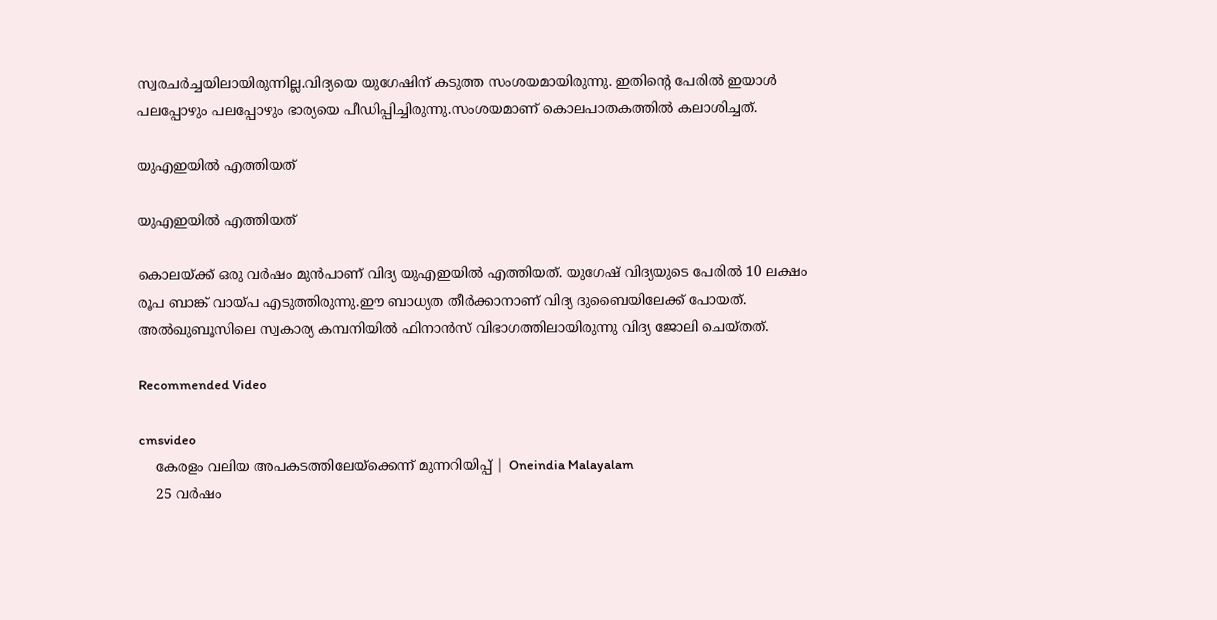സ്വരചർച്ചയിലായിരുന്നില്ല.വിദ്യയെ യുഗേഷിന് കടുത്ത സംശയമായിരുന്നു. ഇതിന്റെ പേരിൽ ഇയാൾ പലപ്പോഴും പലപ്പോഴും ഭാര്യയെ പീഡിപ്പിച്ചിരുന്നു.സംശയമാണ് കൊലപാതകത്തിൽ കലാശിച്ചത്.

യുഎഇയിൽ എത്തിയത്

യുഎഇയിൽ എത്തിയത്

കൊലയ്ക്ക് ഒരു വർഷം മുൻപാണ് വിദ്യ യുഎഇയിൽ എത്തിയത്. യുഗേഷ് വിദ്യയുടെ പേരിൽ 10 ലക്ഷം രൂപ ബാങ്ക് വായ്പ എടുത്തിരുന്നു.ഈ ബാധ്യത തീർക്കാനാണ് വിദ്യ ദുബൈയിലേക്ക് പോയത്. അൽഖുബൂസിലെ സ്വകാര്യ കമ്പനിയിൽ ഫിനാൻസ് വിഭാഗത്തിലായിരുന്നു വിദ്യ ജോലി ചെയ്തത്.

Recommended Video

cmsvideo
    കേരളം വലിയ അപകടത്തിലേയ്‌ക്കെന്ന് മുന്നറിയിപ്പ് | Oneindia Malayalam
    25 വർഷം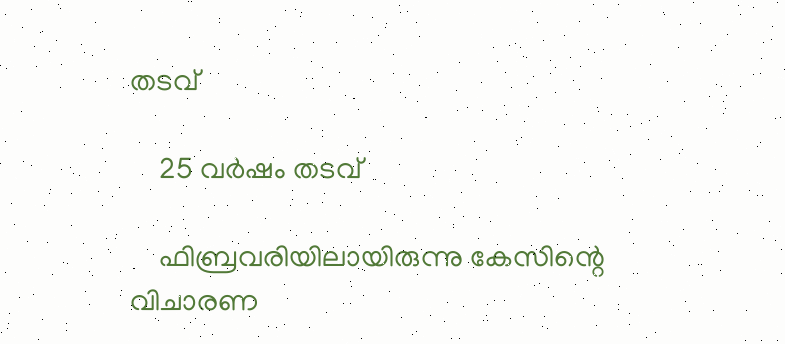തടവ്

    25 വർഷം തടവ്

    ഫിബ്രവരിയിലായിരുന്നു കേസിന്റെ വിചാരണ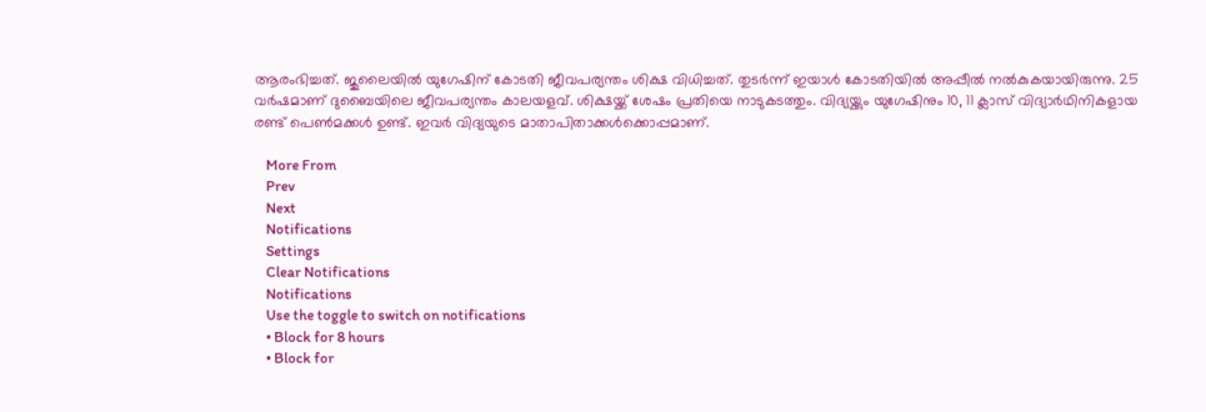ആരംഭിച്ചത്. ജുലൈയിൽ യുഗേഷിന് കോടതി ജീവപര്യന്തം ശിക്ഷ വിധിച്ചത്. തുടർന്ന് ഇയാൾ കോടതിയിൽ അപ്പീൽ നൽകുകയായിരുന്നു. 25 വർഷമാണ് ദുബൈയിലെ ജീവപര്യന്തം കാലയളവ്. ശിക്ഷയ്ക്ക് ശേഷം പ്രതിയെ നാടുകടത്തും. വിദ്യയ്ക്കും യുഗേഷിനും 10, 11 ക്ലാസ് വിദ്യാർഥിനികളായ രണ്ട് പെൺമക്കൾ ഉണ്ട്. ഇവർ വിദ്യയുടെ മാതാപിതാക്കൾക്കൊപ്പമാണ്.

    More From
    Prev
    Next
    Notifications
    Settings
    Clear Notifications
    Notifications
    Use the toggle to switch on notifications
    • Block for 8 hours
    • Block for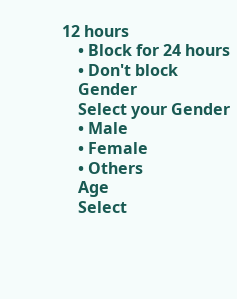12 hours
    • Block for 24 hours
    • Don't block
    Gender
    Select your Gender
    • Male
    • Female
    • Others
    Age
    Select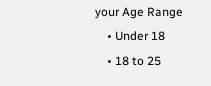your Age Range
    • Under 18
    • 18 to 25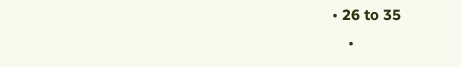• 26 to 35
    •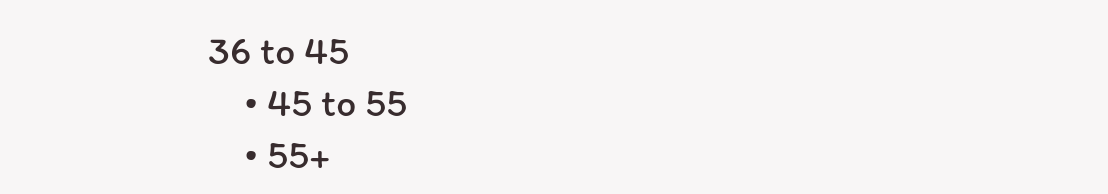36 to 45
    • 45 to 55
    • 55+